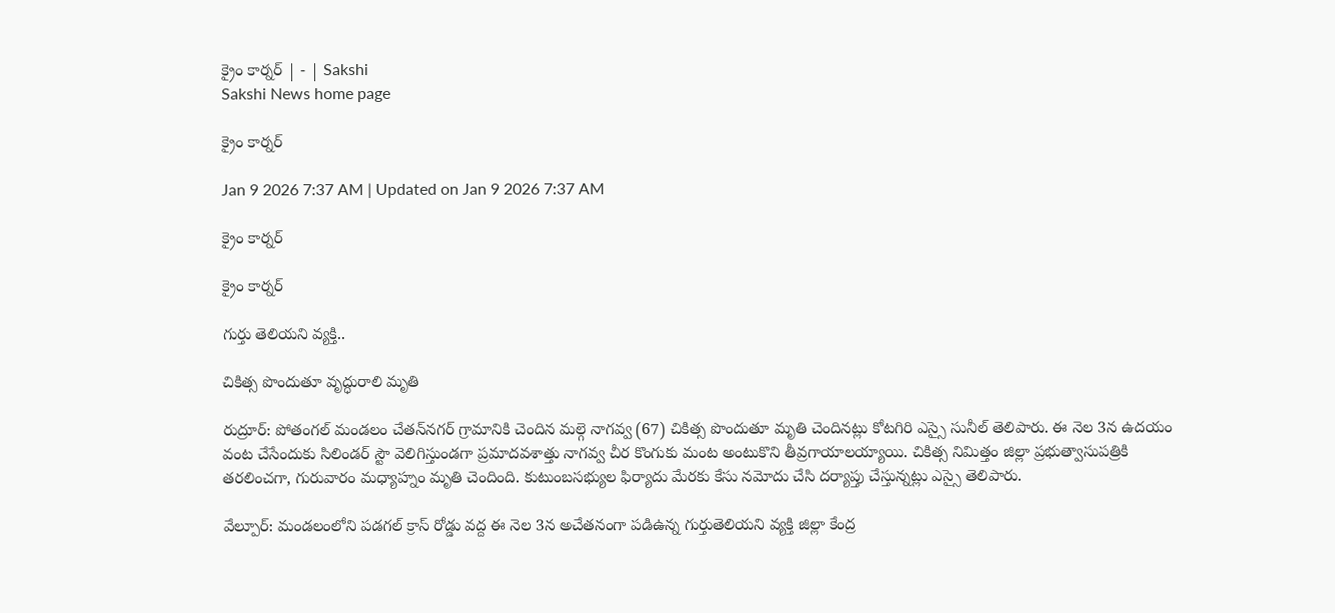క్రైం కార్నర్‌ | - | Sakshi
Sakshi News home page

క్రైం కార్నర్‌

Jan 9 2026 7:37 AM | Updated on Jan 9 2026 7:37 AM

క్రైం కార్నర్‌

క్రైం కార్నర్‌

గుర్తు తెలియని వ్యక్తి..

చికిత్స పొందుతూ వృద్ధురాలి మృతి

రుద్రూర్‌: పోతంగల్‌ మండలం చేతన్‌నగర్‌ గ్రామానికి చెందిన మల్గె నాగవ్వ (67) చికిత్స పొందుతూ మృతి చెందినట్లు కోటగిరి ఎస్సై సునీల్‌ తెలిపారు. ఈ నెల 3న ఉదయం వంట చేసేందుకు సిలిండర్‌ స్టౌ వెలిగిస్తుండగా ప్రమాదవశాత్తు నాగవ్వ చీర కొంగుకు మంట అంటుకొని తీవ్రగాయాలయ్యాయి. చికిత్స నిమిత్తం జిల్లా ప్రభుత్వాసుపత్రికి తరలించగా, గురువారం మధ్యాహ్నం మృతి చెందింది. కుటుంబసభ్యుల ఫిర్యాదు మేరకు కేసు నమోదు చేసి దర్యాప్తు చేస్తున్నట్లు ఎస్సై తెలిపారు.

వేల్పూర్‌: మండలంలోని పడగల్‌ క్రాస్‌ రోడ్డు వద్ద ఈ నెల 3న అచేతనంగా పడిఉన్న గుర్తుతెలియని వ్యక్తి జిల్లా కేంద్ర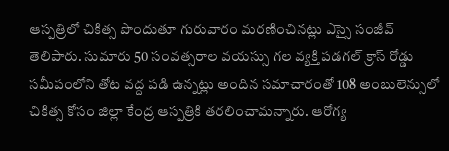ఆస్పత్రిలో చికిత్స పొందుతూ గురువారం మరణించినట్లు ఎస్సై సంజీవ్‌ తెలిపారు. సుమారు 50 సంవత్సరాల వయస్సు గల వ్యక్తి పడగల్‌ క్రాస్‌ రోడ్డు సమీపంలోని తోట వద్ద పడి ఉన్నట్లు అందిన సమాచారంతో 108 అంబులెన్సులో చికిత్స కోసం జిల్లా కేంద్ర ఆస్పత్రికి తరలించామన్నారు. ఆరోగ్య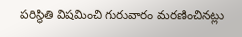పరిస్థితి విషమించి గురువారం మరణించినట్లు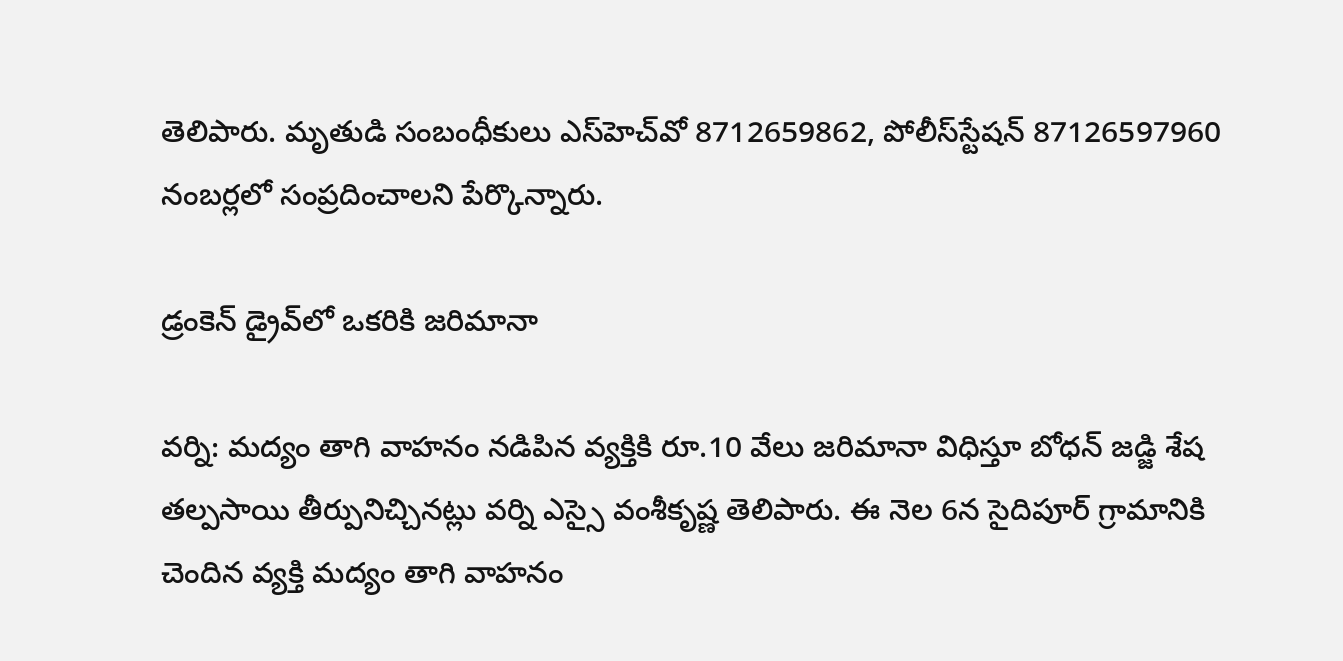తెలిపారు. మృతుడి సంబంధీకులు ఎస్‌హెచ్‌వో 8712659862, పోలీస్‌స్టేషన్‌ 87126597960 నంబర్లలో సంప్రదించాలని పేర్కొన్నారు.

డ్రంకెన్‌ డ్రైవ్‌లో ఒకరికి జరిమానా

వర్ని: మద్యం తాగి వాహనం నడిపిన వ్యక్తికి రూ.10 వేలు జరిమానా విధిస్తూ బోధన్‌ జడ్జి శేష తల్పసాయి తీర్పునిచ్చినట్లు వర్ని ఎస్సై వంశీకృష్ణ తెలిపారు. ఈ నెల 6న సైదిపూర్‌ గ్రామానికి చెందిన వ్యక్తి మద్యం తాగి వాహనం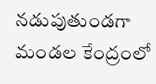నడుపుతుండగా మండల కేంద్రంలో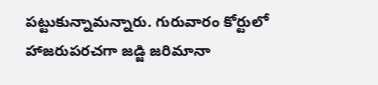పట్టుకున్నామన్నారు. గురువారం కోర్టులో హాజరుపరచగా జడ్జి జరిమానా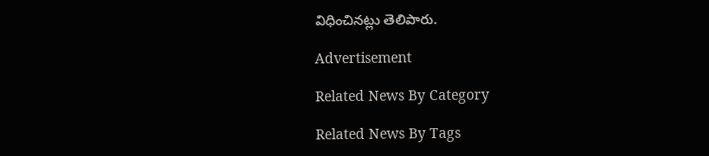విధించినట్లు తెలిపారు.

Advertisement

Related News By Category

Related News By Tags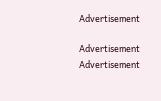Advertisement

Advertisement
Advertisement